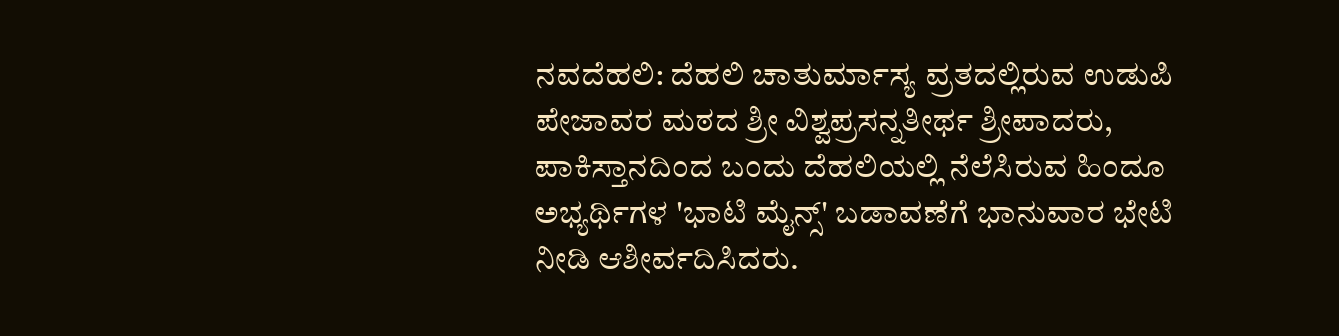ನವದೆಹಲಿ: ದೆಹಲಿ ಚಾತುರ್ಮಾಸ್ಯ ವ್ರತದಲ್ಲಿರುವ ಉಡುಪಿ ಪೇಜಾವರ ಮಠದ ಶ್ರೀ ವಿಶ್ವಪ್ರಸನ್ನತೀರ್ಥ ಶ್ರೀಪಾದರು, ಪಾಕಿಸ್ತಾನದಿಂದ ಬಂದು ದೆಹಲಿಯಲ್ಲಿ ನೆಲೆಸಿರುವ ಹಿಂದೂ ಅಭ್ಯರ್ಥಿಗಳ 'ಭಾಟಿ ಮೈನ್ಸ್' ಬಡಾವಣೆಗೆ ಭಾನುವಾರ ಭೇಟಿ ನೀಡಿ ಆಶೀರ್ವದಿಸಿದರು.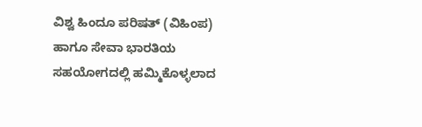ವಿಶ್ವ ಹಿಂದೂ ಪರಿಷತ್ (ವಿಹಿಂಪ) ಹಾಗೂ ಸೇವಾ ಭಾರತಿಯ ಸಹಯೋಗದಲ್ಲಿ ಹಮ್ಮಿಕೊಳ್ಳಲಾದ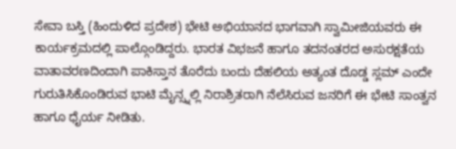ಸೇವಾ ಬಸ್ತಿ (ಹಿಂದುಳಿದ ಪ್ರದೇಶ) ಭೇಟಿ ಅಭಿಯಾನದ ಭಾಗವಾಗಿ ಸ್ವಾಮೀಜಿಯವರು ಈ ಕಾರ್ಯಕ್ರಮದಲ್ಲಿ ಪಾಲ್ಗೊಂಡಿದ್ದರು. ಭಾರತ ವಿಭಜನೆ ಹಾಗೂ ತದನಂತರದ ಅಸುರಕ್ಷತೆಯ ವಾತಾವರಣದಿಂದಾಗಿ ಪಾಕಿಸ್ತಾನ ತೊರೆದು ಬಂದು ದೆಹಲಿಯ ಅತ್ಯಂತ ದೊಡ್ಡ ಸ್ಲಮ್ ಎಂದೇ ಗುರುತಿಸಿಕೊಂಡಿರುವ ಭಾಟಿ ಮೈನ್ಸ್ನಲ್ಲಿ ನಿರಾಶ್ರಿತರಾಗಿ ನೆಲೆಸಿರುವ ಜನರಿಗೆ ಈ ಭೇಟಿ ಸಾಂತ್ವನ ಹಾಗೂ ಧೈರ್ಯ ನೀಡಿತು.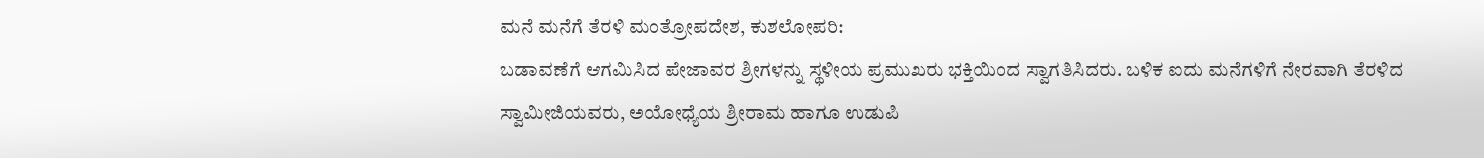ಮನೆ ಮನೆಗೆ ತೆರಳಿ ಮಂತ್ರೋಪದೇಶ, ಕುಶಲೋಪರಿ:
ಬಡಾವಣೆಗೆ ಆಗಮಿಸಿದ ಪೇಜಾವರ ಶ್ರೀಗಳನ್ನು ಸ್ಥಳೀಯ ಪ್ರಮುಖರು ಭಕ್ತಿಯಿಂದ ಸ್ವಾಗತಿಸಿದರು. ಬಳಿಕ ಐದು ಮನೆಗಳಿಗೆ ನೇರವಾಗಿ ತೆರಳಿದ ಸ್ವಾಮೀಜಿಯವರು, ಅಯೋಧ್ಯೆಯ ಶ್ರೀರಾಮ ಹಾಗೂ ಉಡುಪಿ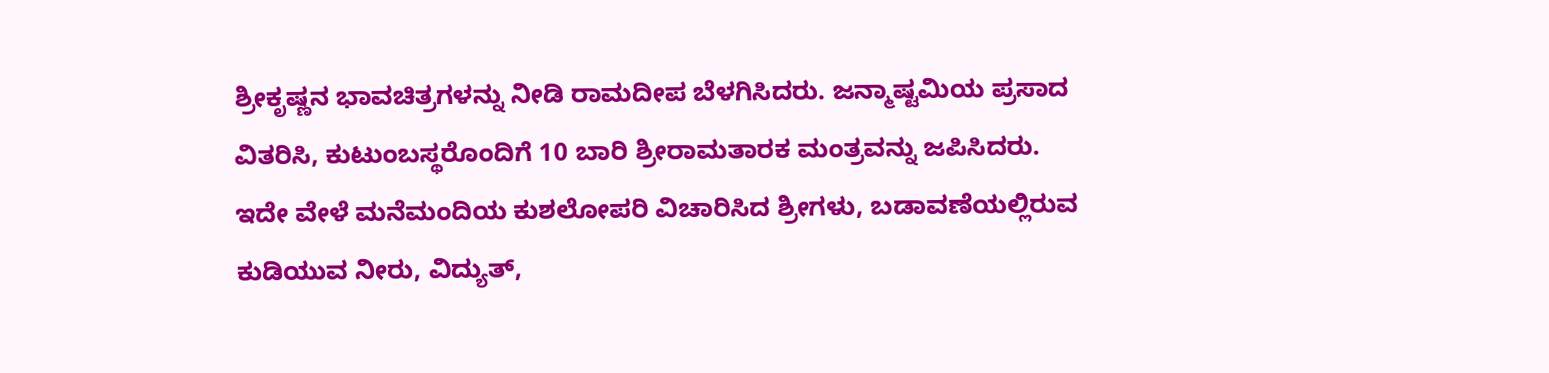ಶ್ರೀಕೃಷ್ಣನ ಭಾವಚಿತ್ರಗಳನ್ನು ನೀಡಿ ರಾಮದೀಪ ಬೆಳಗಿಸಿದರು. ಜನ್ಮಾಷ್ಟಮಿಯ ಪ್ರಸಾದ ವಿತರಿಸಿ, ಕುಟುಂಬಸ್ಥರೊಂದಿಗೆ 10 ಬಾರಿ ಶ್ರೀರಾಮತಾರಕ ಮಂತ್ರವನ್ನು ಜಪಿಸಿದರು.
ಇದೇ ವೇಳೆ ಮನೆಮಂದಿಯ ಕುಶಲೋಪರಿ ವಿಚಾರಿಸಿದ ಶ್ರೀಗಳು, ಬಡಾವಣೆಯಲ್ಲಿರುವ ಕುಡಿಯುವ ನೀರು, ವಿದ್ಯುತ್,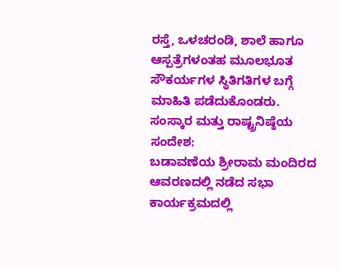ರಸ್ತೆ, ಒಳಚರಂಡಿ, ಶಾಲೆ ಹಾಗೂ ಆಸ್ಪತ್ರೆಗಳಂತಹ ಮೂಲಭೂತ ಸೌಕರ್ಯಗಳ ಸ್ಥಿತಿಗತಿಗಳ ಬಗ್ಗೆ ಮಾಹಿತಿ ಪಡೆದುಕೊಂಡರು.
ಸಂಸ್ಕಾರ ಮತ್ತು ರಾಷ್ಟ್ರನಿಷ್ಠೆಯ ಸಂದೇಶ:
ಬಡಾವಣೆಯ ಶ್ರೀರಾಮ ಮಂದಿರದ ಆವರಣದಲ್ಲಿ ನಡೆದ ಸಭಾ ಕಾರ್ಯಕ್ರಮದಲ್ಲಿ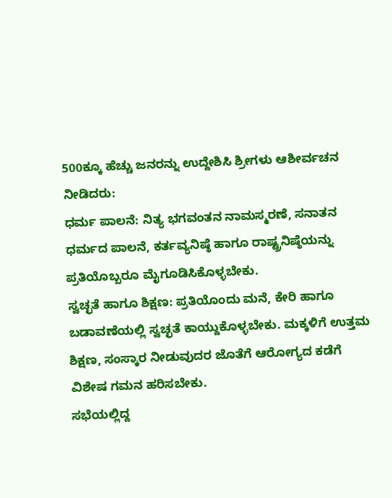500ಕ್ಕೂ ಹೆಚ್ಚು ಜನರನ್ನು ಉದ್ದೇಶಿಸಿ ಶ್ರೀಗಳು ಆಶೀರ್ವಚನ ನೀಡಿದರು:
ಧರ್ಮ ಪಾಲನೆ: ನಿತ್ಯ ಭಗವಂತನ ನಾಮಸ್ಮರಣೆ, ಸನಾತನ ಧರ್ಮದ ಪಾಲನೆ, ಕರ್ತವ್ಯನಿಷ್ಠೆ ಹಾಗೂ ರಾಷ್ಟ್ರನಿಷ್ಠೆಯನ್ನು ಪ್ರತಿಯೊಬ್ಬರೂ ಮೈಗೂಡಿಸಿಕೊಳ್ಳಬೇಕು.
ಸ್ವಚ್ಛತೆ ಹಾಗೂ ಶಿಕ್ಷಣ: ಪ್ರತಿಯೊಂದು ಮನೆ, ಕೇರಿ ಹಾಗೂ ಬಡಾವಣೆಯಲ್ಲಿ ಸ್ವಚ್ಛತೆ ಕಾಯ್ದುಕೊಳ್ಳಬೇಕು. ಮಕ್ಕಳಿಗೆ ಉತ್ತಮ ಶಿಕ್ಷಣ, ಸಂಸ್ಕಾರ ನೀಡುವುದರ ಜೊತೆಗೆ ಆರೋಗ್ಯದ ಕಡೆಗೆ ವಿಶೇಷ ಗಮನ ಹರಿಸಬೇಕು.
ಸಭೆಯಲ್ಲಿದ್ದ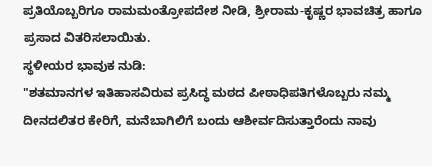ಪ್ರತಿಯೊಬ್ಬರಿಗೂ ರಾಮಮಂತ್ರೋಪದೇಶ ನೀಡಿ, ಶ್ರೀರಾಮ-ಕೃಷ್ಣರ ಭಾವಚಿತ್ರ ಹಾಗೂ ಪ್ರಸಾದ ವಿತರಿಸಲಾಯಿತು.
ಸ್ಥಳೀಯರ ಭಾವುಕ ನುಡಿ:
"ಶತಮಾನಗಳ ಇತಿಹಾಸವಿರುವ ಪ್ರಸಿದ್ಧ ಮಠದ ಪೀಠಾಧಿಪತಿಗಳೊಬ್ಬರು ನಮ್ಮ ದೀನದಲಿತರ ಕೇರಿಗೆ, ಮನೆಬಾಗಿಲಿಗೆ ಬಂದು ಆಶೀರ್ವದಿಸುತ್ತಾರೆಂದು ನಾವು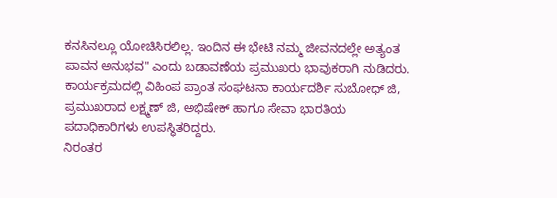ಕನಸಿನಲ್ಲೂ ಯೋಚಿಸಿರಲಿಲ್ಲ. ಇಂದಿನ ಈ ಭೇಟಿ ನಮ್ಮ ಜೀವನದಲ್ಲೇ ಅತ್ಯಂತ ಪಾವನ ಅನುಭವ" ಎಂದು ಬಡಾವಣೆಯ ಪ್ರಮುಖರು ಭಾವುಕರಾಗಿ ನುಡಿದರು.
ಕಾರ್ಯಕ್ರಮದಲ್ಲಿ ವಿಹಿಂಪ ಪ್ರಾಂತ ಸಂಘಟನಾ ಕಾರ್ಯದರ್ಶಿ ಸುಬೋಧ್ ಜಿ, ಪ್ರಮುಖರಾದ ಲಕ್ಷ್ಮಣ್ ಜಿ, ಅಭಿಷೇಕ್ ಹಾಗೂ ಸೇವಾ ಭಾರತಿಯ ಪದಾಧಿಕಾರಿಗಳು ಉಪಸ್ಥಿತರಿದ್ದರು.
ನಿರಂತರ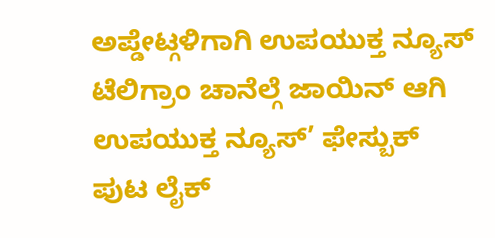ಅಪ್ಡೇಟ್ಗಳಿಗಾಗಿ ಉಪಯುಕ್ತ ನ್ಯೂಸ್ ಟೆಲಿಗ್ರಾಂ ಚಾನೆಲ್ಗೆ ಜಾಯಿನ್ ಆಗಿ
ಉಪಯುಕ್ತ ನ್ಯೂಸ್’ ಫೇಸ್ಬುಕ್ ಪುಟ ಲೈಕ್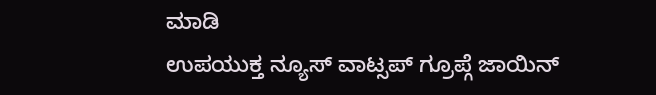ಮಾಡಿ
ಉಪಯುಕ್ತ ನ್ಯೂಸ್ ವಾಟ್ಸಪ್ ಗ್ರೂಪ್ಗೆ ಜಾಯಿನ್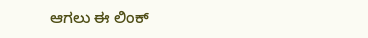ಆಗಲು ಈ ಲಿಂಕ್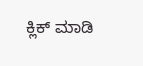ಕ್ಲಿಕ್ ಮಾಡಿ